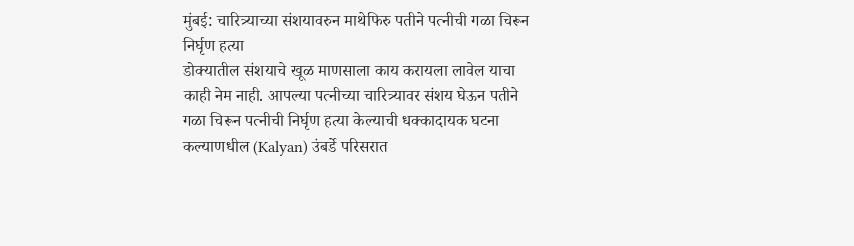मुंबई: चारित्र्याच्या संशयावरुन माथेफिरु पतीने पत्नीची गळा चिरून निर्घृण हत्या
डोक्यातील संशयाचे खूळ माणसाला काय करायला लावेल याचा काही नेम नाही. आपल्या पत्नीच्या चारित्र्यावर संशय घेऊन पतीने गळा चिरून पत्नीची निर्घृण हत्या केल्याची धक्कादायक घटना कल्याणधील (Kalyan) उंबर्डे परिसरात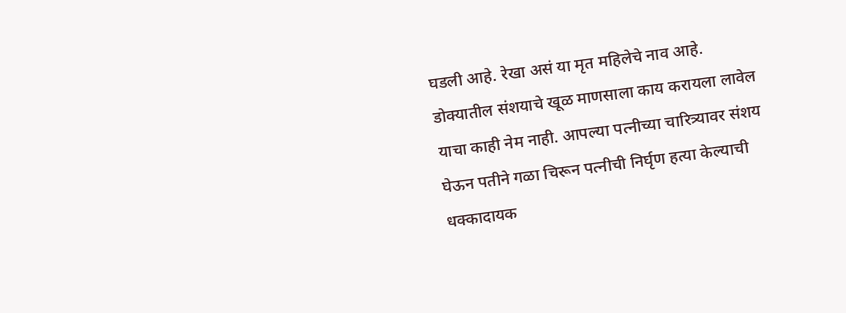घडली आहे. रेखा असं या मृत महिलेचे नाव आहे.
डोक्यातील संशयाचे खूळ माणसाला काय करायला लावेल याचा काही नेम नाही. आपल्या पत्नीच्या चारित्र्यावर संशय घेऊन पतीने गळा चिरून पत्नीची निर्घृण हत्या केल्याची धक्कादायक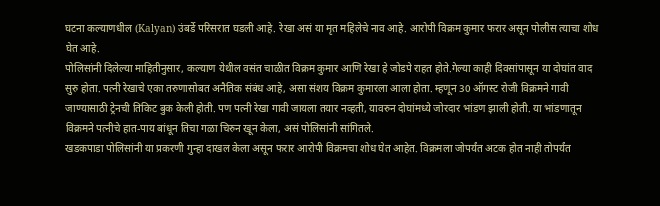घटना कल्याणधील (Kalyan) उंबर्डे परिसरात घडली आहे. रेखा असं या मृत महिलेचे नाव आहे. आरोपी विक्रम कुमार फरार असून पोलीस त्याचा शोध घेत आहे.
पोलिसांनी दिलेल्या माहितीनुसार, कल्याण येथील वसंत चाळीत विक्रम कुमार आणि रेखा हे जोडपे राहत होते.गेल्या काही दिवसांपासून या दोघांत वाद सुरु होता. पत्नी रेखाचे एका तरुणासोबत अनैतिक संबंध आहे, असा संशय विक्रम कुमारला आला होता. म्हणून 30 ऑगस्ट रोजी विक्रमने गावी जाण्यासाठी ट्रेनची तिकिट बुक केली होती. पण पत्नी रेखा गावी जायला तयार नव्हती, यावरुन दोघांमध्ये जोरदार भांडण झाली होती. या भांडणातून विक्रमने पत्नीचे हात-पाय बांधून तिचा गळा चिरुन खून केला, असं पोलिसांनी सांगितले.
खडकपाडा पोलिसांनी या प्रकरणी गुन्हा दाखल केला असून फरार आरोपी विक्रमचा शोध घेत आहेत. विक्रमला जोपर्यंत अटक होत नाही तोपर्यंत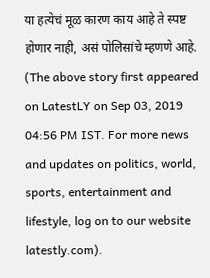या हत्येचं मूळ कारण काय आहे ते स्पष्ट होणार नाही, असं पोलिसांचे म्हणणे आहे.
(The above story first appeared on LatestLY on Sep 03, 2019 04:56 PM IST. For more news and updates on politics, world, sports, entertainment and lifestyle, log on to our website latestly.com).